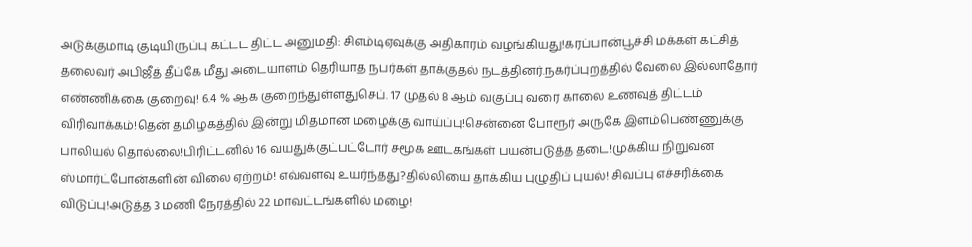அடுக்குமாடி குடியிருப்பு கட்டட திட்ட அனுமதி: சிஎம்டிஏவுக்கு அதிகாரம் வழங்கியது!கரப்பான்பூச்சி மக்கள் கட்சித் தலைவர் அபிஜீத் தீப்கே மீது அடையாளம் தெரியாத நபர்கள் தாக்குதல் நடத்தினர்.நகர்ப்புறத்தில் வேலை இல்லாதோர் எண்ணிக்கை குறைவு! 6.4 % ஆக குறைந்துள்ளதுசெப். 17 முதல் 8 ஆம் வகுப்பு வரை காலை உணவுத் திட்டம் விரிவாக்கம்!தென் தமிழகத்தில் இன்று மிதமான மழைக்கு வாய்ப்பு!சென்னை போரூர் அருகே இளம்பெண்ணுக்கு பாலியல் தொல்லை!பிரிட்டனில் 16 வயதுக்குட்பட்டோர் சமூக ஊடகங்கள் பயன்படுத்த தடை!முக்கிய நிறுவன ஸ்மார்ட்போன்களின் விலை ஏற்றம்! எவ்வளவு உயர்ந்தது?தில்லியை தாக்கிய புழுதிப் புயல்! சிவப்பு எச்சரிக்கை விடுப்பு!அடுத்த 3 மணி நேரத்தில் 22 மாவட்டங்களில் மழை!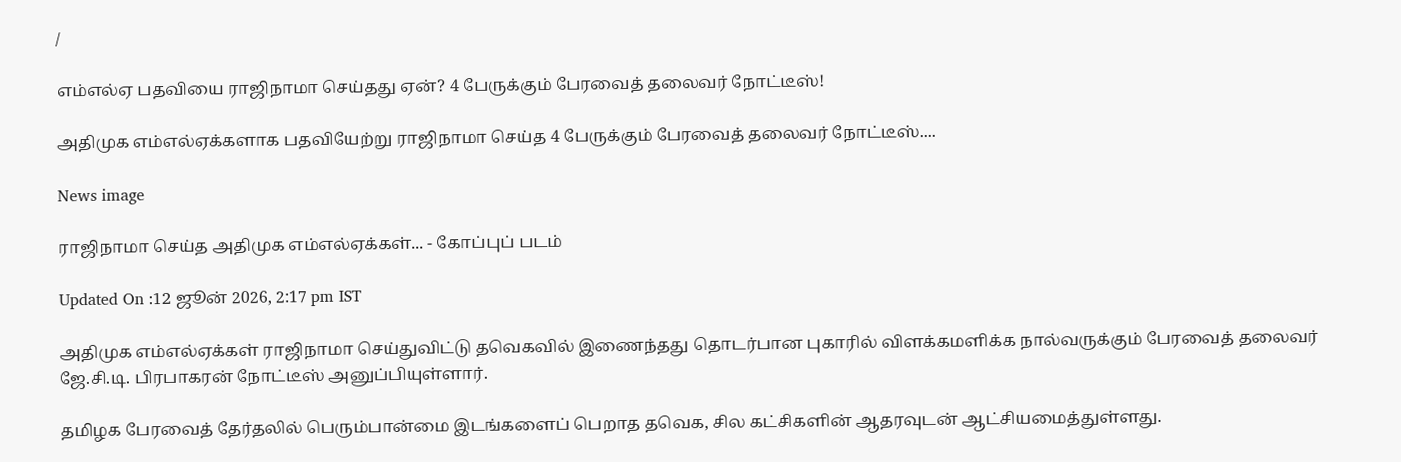/

எம்எல்ஏ பதவியை ராஜிநாமா செய்தது ஏன்? 4 பேருக்கும் பேரவைத் தலைவர் நோட்டீஸ்!

அதிமுக எம்எல்ஏக்களாக பதவியேற்று ராஜிநாமா செய்த 4 பேருக்கும் பேரவைத் தலைவர் நோட்டீஸ்....

News image

ராஜிநாமா செய்த அதிமுக எம்எல்ஏக்கள்... - கோப்புப் படம்

Updated On :12 ஜூன் 2026, 2:17 pm IST

அதிமுக எம்எல்ஏக்கள் ராஜிநாமா செய்துவிட்டு தவெகவில் இணைந்தது தொடர்பான புகாரில் விளக்கமளிக்க நால்வருக்கும் பேரவைத் தலைவர் ஜே.சி.டி. பிரபாகரன் நோட்டீஸ் அனுப்பியுள்ளார்.

தமிழக பேரவைத் தேர்தலில் பெரும்பான்மை இடங்களைப் பெறாத தவெக, சில கட்சிகளின் ஆதரவுடன் ஆட்சியமைத்துள்ளது.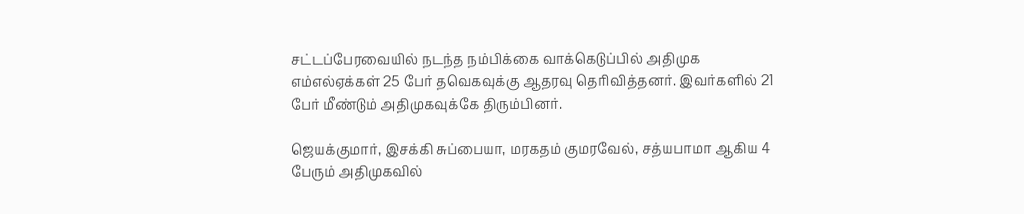சட்டப்பேரவையில் நடந்த நம்பிக்கை வாக்கெடுப்பில் அதிமுக எம்எல்ஏக்கள் 25 பேர் தவெகவுக்கு ஆதரவு தெரிவித்தனர். இவர்களில் 21 பேர் மீண்டும் அதிமுகவுக்கே திரும்பினர்.

ஜெயக்குமார், இசக்கி சுப்பையா, மரகதம் குமரவேல், சத்யபாமா ஆகிய 4 பேரும் அதிமுகவில்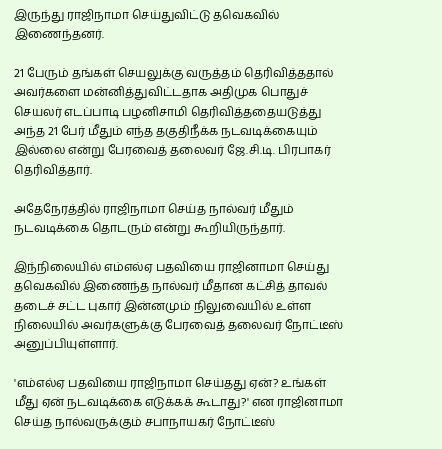இருந்து ராஜிநாமா செய்துவிட்டு தவெகவில் இணைந்தனர்.

21 பேரும் தங்கள் செயலுக்கு வருத்தம் தெரிவித்ததால் அவர்களை மன்னித்துவிட்டதாக அதிமுக பொதுச் செயலர் எடப்பாடி பழனிசாமி தெரிவித்ததையடுத்து அந்த 21 பேர் மீதும் எந்த தகுதிநீக்க நடவடிக்கையும் இல்லை என்று பேரவைத் தலைவர் ஜே.சி.டி. பிரபாகர் தெரிவித்தார்.

அதேநேரத்தில் ராஜிநாமா செய்த நால்வர் மீதும் நடவடிக்கை தொடரும் என்று கூறியிருந்தார்.

இந்நிலையில் எம்எல்ஏ பதவியை ராஜினாமா செய்து தவெகவில் இணைந்த நால்வர் மீதான கட்சித் தாவல் தடைச் சட்ட புகார் இன்னமும் நிலுவையில் உள்ள நிலையில் அவர்களுக்கு பேரவைத் தலைவர் நோட்டீஸ் அனுப்பியுள்ளார்.

'எம்எல்ஏ பதவியை ராஜிநாமா செய்தது ஏன்? உங்கள் மீது ஏன் நடவடிக்கை எடுக்கக் கூடாது?' என ராஜினாமா செய்த நால்வருக்கும் சபாநாயகர் நோட்டீஸ்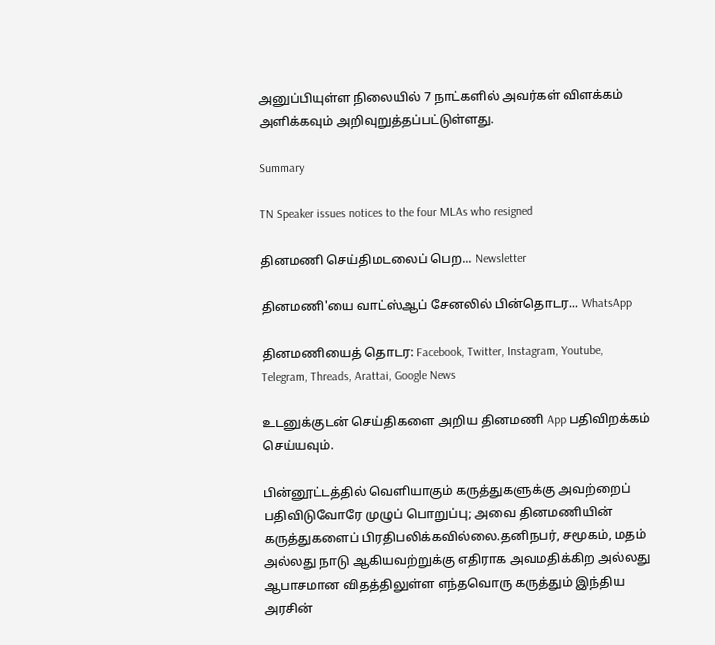அனுப்பியுள்ள நிலையில் 7 நாட்களில் அவர்கள் விளக்கம் அளிக்கவும் அறிவுறுத்தப்பட்டுள்ளது.

Summary

TN Speaker issues notices to the four MLAs who resigned

தினமணி செய்திமடலைப் பெற... Newsletter

தினமணி'யை வாட்ஸ்ஆப் சேனலில் பின்தொடர... WhatsApp

தினமணியைத் தொடர: Facebook, Twitter, Instagram, Youtube, Telegram, Threads, Arattai, Google News

உடனுக்குடன் செய்திகளை அறிய தினமணி App பதிவிறக்கம் செய்யவும்.

பின்னூட்டத்தில் வெளியாகும் கருத்துகளுக்கு அவற்றைப் பதிவிடுவோரே முழுப் பொறுப்பு; அவை தினமணியின் கருத்துகளைப் பிரதிபலிக்கவில்லை.தனிநபர், சமூகம், மதம் அல்லது நாடு ஆகியவற்றுக்கு எதிராக அவமதிக்கிற அல்லது ஆபாசமான விதத்திலுள்ள எந்தவொரு கருத்தும் இந்திய அரசின்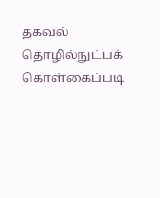தகவல் தொழில்நுட்பக் கொள்கைப்படி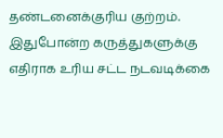தண்டனைக்குரிய குற்றம். இதுபோன்ற கருத்துகளுக்கு எதிராக உரிய சட்ட நடவடிக்கை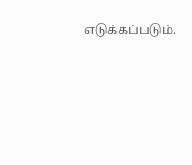எடுக்கப்படும்.